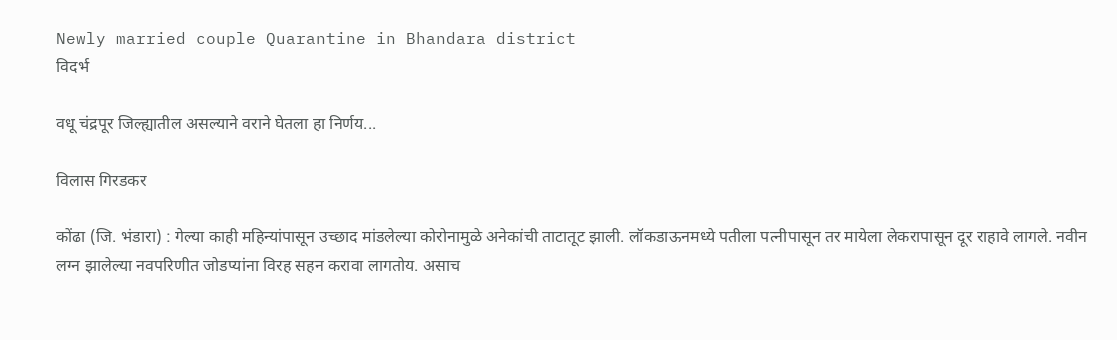Newly married couple Quarantine in Bhandara district
विदर्भ

वधू चंद्रपूर जिल्ह्यातील असल्याने वराने घेतला हा निर्णय...

विलास गिरडकर

कोंढा (जि. भंडारा) : गेल्या काही महिन्यांपासून उच्छाद मांडलेल्या कोरोनामुळे अनेकांची ताटातूट झाली. लॉकडाऊनमध्ये पतीला पत्नीपासून तर मायेला लेकरापासून दूर राहावे लागले. नवीन लग्न झालेल्या नवपरिणीत जोडप्यांना विरह सहन करावा लागतोय. असाच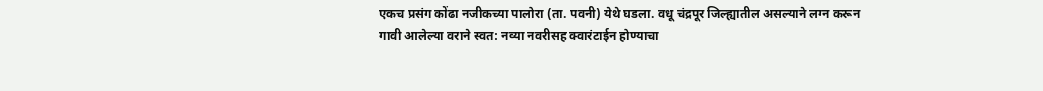एकच प्रसंग कोंढा नजीकच्या पालोरा (ता. पवनी) येथे घडला. वधू चंद्रपूर जिल्ह्यातील असल्याने लग्न करून गावी आलेल्या वराने स्वत: नव्या नवरीसह क्वारंटाईन होण्याचा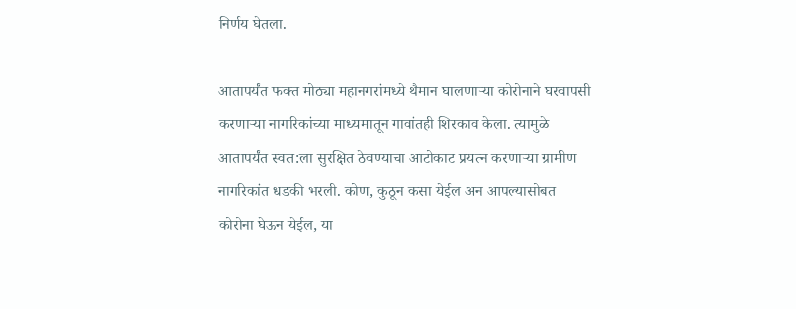निर्णय घेतला.

आतापर्यंत फक्त मोठ्या महानगरांमध्ये थैमान घालणाऱ्या कोरोनाने घरवापसी करणाऱ्या नागरिकांच्या माध्यमातून गावांतही शिरकाव केला. त्यामुळे आतापर्यंत स्वत:ला सुरक्षित ठेवण्याचा आटोकाट प्रयत्न करणाऱ्या ग्रामीण नागरिकांत धडकी भरली. कोण, कुठून कसा येईल अन आपल्यासोबत कोरोना घेऊन येईल, या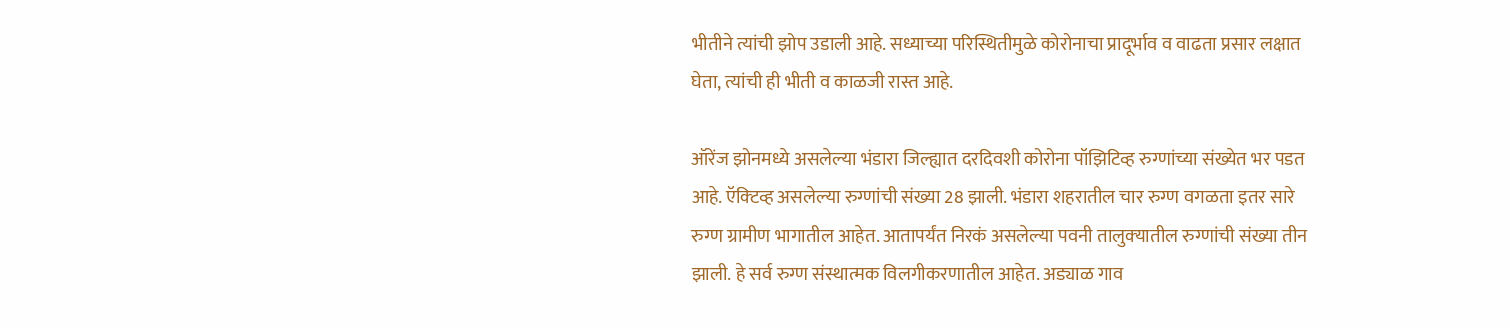भीतीने त्यांची झोप उडाली आहे. सध्याच्या परिस्थितीमुळे कोरोनाचा प्रादूर्भाव व वाढता प्रसार लक्षात घेता, त्यांची ही भीती व काळजी रास्त आहे.

ऑरेंज झोनमध्ये असलेल्या भंडारा जिल्ह्यात दरदिवशी कोरोना पॉझिटिव्ह रुग्णांच्या संख्येत भर पडत आहे. ऍक्‍टिव्ह असलेल्या रुग्णांची संख्या 28 झाली. भंडारा शहरातील चार रुग्ण वगळता इतर सारे रुग्ण ग्रामीण भागातील आहेत. आतापर्यंत निरकं असलेल्या पवनी तालुक्‍यातील रुग्णांची संख्या तीन झाली. हे सर्व रुग्ण संस्थात्मक विलगीकरणातील आहेत. अड्याळ गाव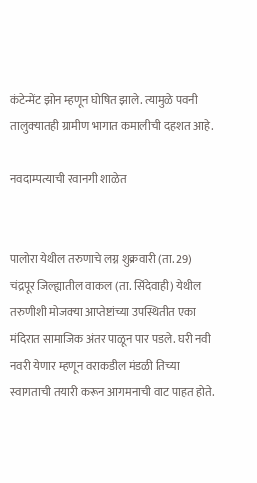कंटेन्मेंट झोन म्हणून घोषित झाले. त्यामुळे पवनी तालुक्‍यातही ग्रामीण भागात कमालीची दहशत आहे.

नवदाम्पत्याची रवानगी शाळेत


पालोरा येथील तरुणाचे लग्न शुक्रवारी (ता. 29) चंद्रपूर जिल्ह्यातील वाकल (ता. सिंदेवाही) येथील तरुणीशी मोजक्‍या आप्तेष्टांच्या उपस्थितीत एका मंदिरात सामाजिक अंतर पाळून पार पडले. घरी नवी नवरी येणार म्हणून वराकडील मंडळी तिच्या स्वागताची तयारी करून आगमनाची वाट पाहत होते.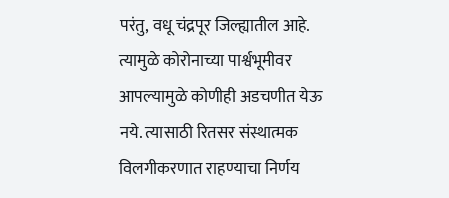परंतु, वधू चंद्रपूर जिल्ह्यातील आहे. त्यामुळे कोरोनाच्या पार्श्वभूमीवर आपल्यामुळे कोणीही अडचणीत येऊ नये. त्यासाठी रितसर संस्थात्मक विलगीकरणात राहण्याचा निर्णय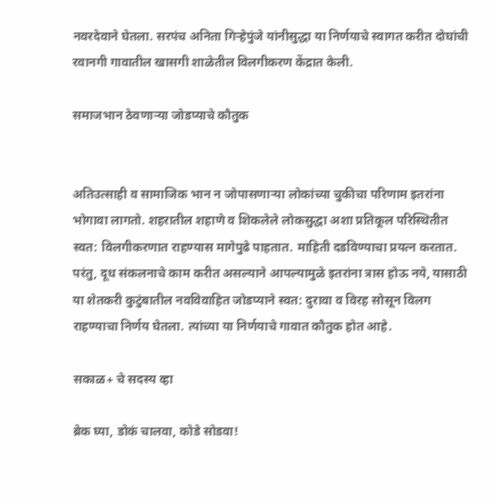नवरदेवाने घेतला. सरपंच अनिता गिऱ्हेपुंजे यांनीसुद्धा या निर्णयाचे स्वागत करीत दोघांची रवानगी गावातील खासगी शाळेतील विलगीकरण केंद्रात केली.

समाजभान ठेवणाऱ्या जोडप्याचे कौतुक


अतिउत्साही व सामाजिक भान न जोपासणाऱ्या लोकांच्या चुकीचा परिणाम इतरांना भोगावा लागतो. शहरातील शहाणे व शिकलेले लोकसुद्धा अशा प्रतिकूल परिस्थितीत स्वत: विलगीकरणात राहण्यास मागेपुढे पाहतात. माहिती दडविण्याचा प्रयत्न करतात. परंतु, दूध संकलनाचे काम करीत असल्याने आपल्यामुळे इतरांना त्रास होऊ नये, यासाठी या शेतकरी कुटुंबातील नवविवाहित जोडप्याने स्वत: दुरावा व विरह सोसून विलग राहण्याचा निर्णय घेतला. त्यांच्या या निर्णयाचे गावात कौतुक होत आहे.

सकाळ+ चे सदस्य व्हा

ब्रेक घ्या, डोकं चालवा, कोडे सोडवा!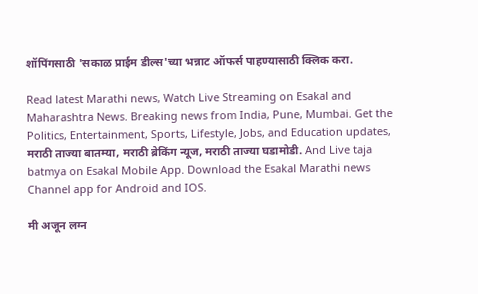शॉपिंगसाठी 'सकाळ प्राईम डील्स'च्या भन्नाट ऑफर्स पाहण्यासाठी क्लिक करा.

Read latest Marathi news, Watch Live Streaming on Esakal and Maharashtra News. Breaking news from India, Pune, Mumbai. Get the Politics, Entertainment, Sports, Lifestyle, Jobs, and Education updates, मराठी ताज्या बातम्या, मराठी ब्रेकिंग न्यूज, मराठी ताज्या घडामोडी. And Live taja batmya on Esakal Mobile App. Download the Esakal Marathi news Channel app for Android and IOS.

मी अजून लग्न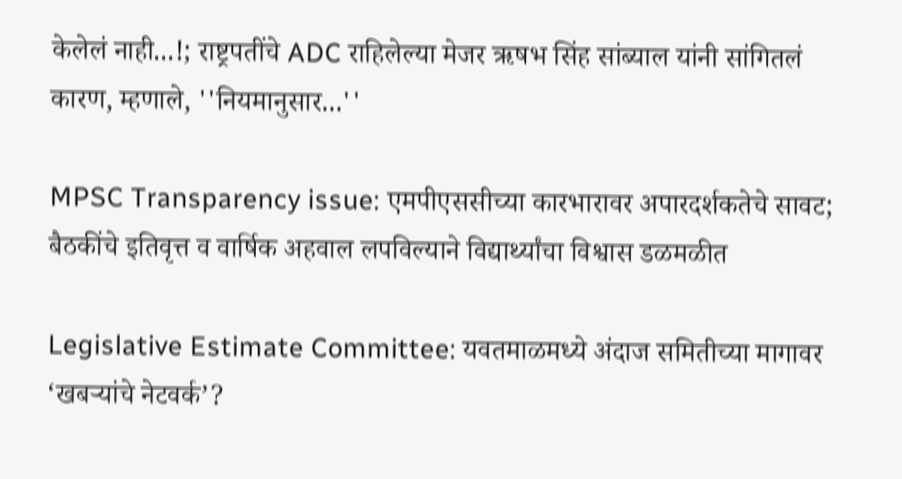केलेलं नाही...!; राष्ट्रपतींचे ADC राहिलेल्या मेजर ऋषभ सिंह सांब्याल यांनी सांगितलं कारण, म्हणाले, ''नियमानुसार...''

MPSC Transparency issue: एमपीएससीच्या कारभारावर अपारदर्शकतेचे सावट; बैठकींचे इतिवृत्त व वार्षिक अहवाल लपविल्याने विद्यार्थ्यांचा विश्वास डळमळीत

Legislative Estimate Committee: यवतमाळमध्ये अंदाज समितीच्या मागावर ‘खबऱ्यांचे नेटवर्क’?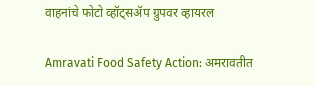वाहनांचे फोटो व्हॉट्सॲप ग्रुपवर व्हायरल

Amravati Food Safety Action: अमरावतीत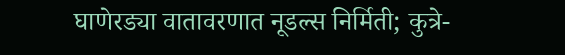घाणेरड्या वातावरणात नूडल्स निर्मिती; कुत्रे-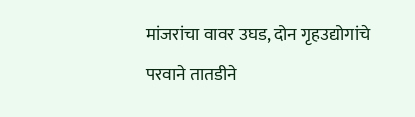मांजरांचा वावर उघड, दोन गृहउद्योगांचे परवाने तातडीने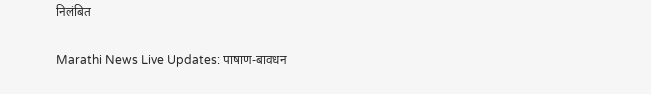निलंबित

Marathi News Live Updates: पाषाण-बावधन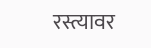रस्त्यावर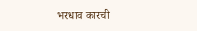भरधाव कारची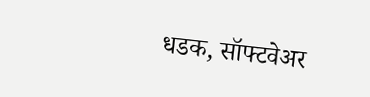धडक, सॉफ्टवेअर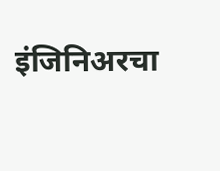इंजिनिअरचा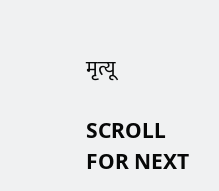मृत्यू

SCROLL FOR NEXT